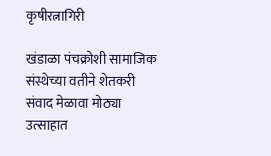कृषीरत्नागिरी

खंडाळा पंचक्रोशी सामाजिक संस्थेच्या वतीने शेतकरी संवाद मेळावा मोठ्या उत्साहात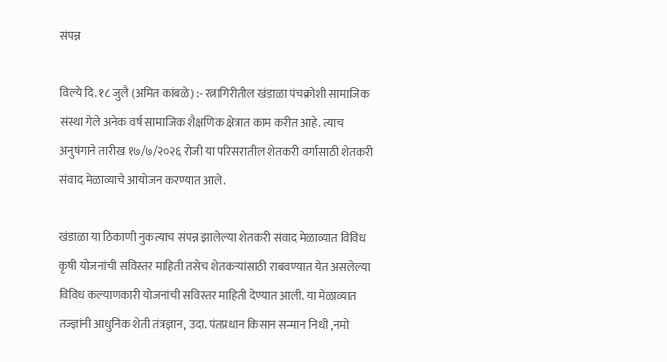संपन्न

विल्ये दि. १८ जुलै (अमित कांबळे) :- रत्नागिरीतील खंडाळा पंचक्रोशी सामाजिक संस्था गेले अनेक वर्ष सामाजिक शैक्षणिक क्षेत्रात काम करीत आहे. त्याच अनुषंगाने तारीख १७/७/२०२६ रोजी या परिसरातील शेतकरी वर्गासाठी शेतकरी संवाद मेळाव्याचे आयोजन करण्यात आले.

खंडाळा या ठिकाणी नुकत्याच संपन्न झालेल्या शेतकरी संवाद मेळाव्यात विविध कृषी योजनांची सविस्तर माहिती तसेच शेतकऱ्यांसाठी राबवण्यात येत असलेल्या विविध कल्याणकारी योजनांची सविस्तर माहिती देण्यात आली. या मेळाव्यात तज्ज्ञांनी आधुनिक शेती तंत्रज्ञान, उदा. पंतप्रधान किसान सन्मान निधी ,नमो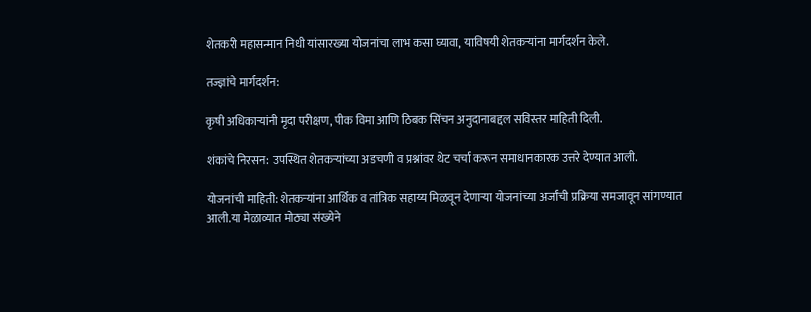शेतकरी महासन्मान निधी यांसारख्या योजनांचा लाभ कसा घ्यावा, याविषयी शेतकऱ्यांना मार्गदर्शन केले.

तज्ज्ञांचे मार्गदर्शन:

कृषी अधिकाऱ्यांनी मृदा परीक्षण, पीक विमा आणि ठिबक सिंचन अनुदानाबद्दल सविस्तर माहिती दिली.

शंकांचे निरसन: उपस्थित शेतकऱ्यांच्या अडचणी व प्रश्नांवर थेट चर्चा करून समाधानकारक उत्तरे देण्यात आली.

योजनांची माहिती: शेतकऱ्यांना आर्थिक व तांत्रिक सहाय्य मिळवून देणाऱ्या योजनांच्या अर्जांची प्रक्रिया समजावून सांगण्यात आली.या मेळाव्यात मोठ्या संख्येने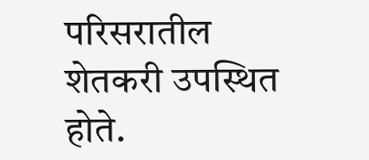परिसरातील शेतकरी उपस्थित होते.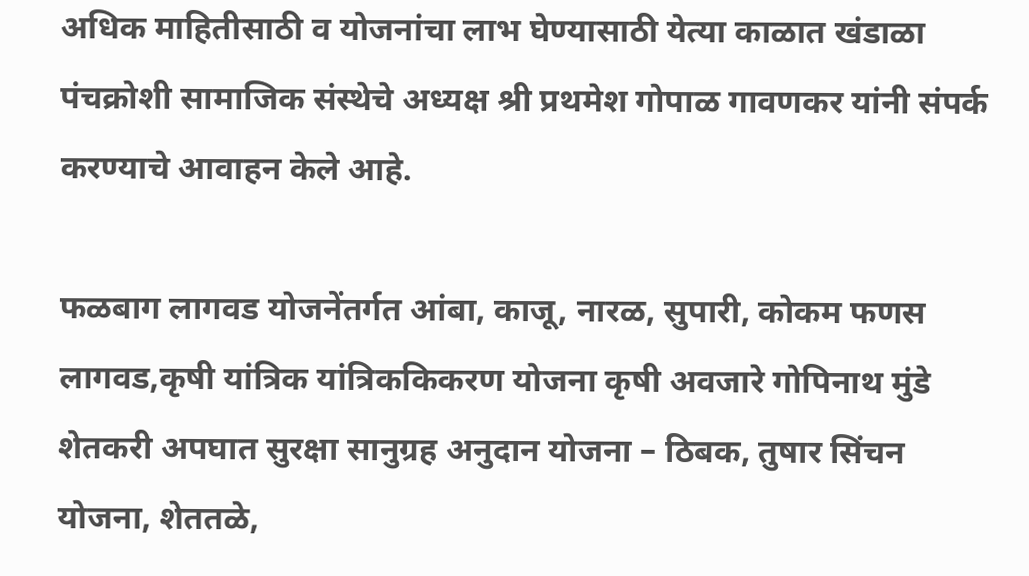अधिक माहितीसाठी व योजनांचा लाभ घेण्यासाठी येत्या काळात खंडाळा पंचक्रोशी सामाजिक संस्थेचे अध्यक्ष श्री प्रथमेश गोपाळ गावणकर यांनी संपर्क करण्याचे आवाहन केले आहे.

फळबाग लागवड योजनेंतर्गत आंबा, काजू, नारळ, सुपारी, कोकम फणस लागवड,कृषी यांत्रिक यांत्रिककिकरण योजना कृषी अवजारे गोपिनाथ मुंडे शेतकरी अपघात सुरक्षा सानुग्रह अनुदान योजना – ठिबक, तुषार सिंचन योजना, शेततळे,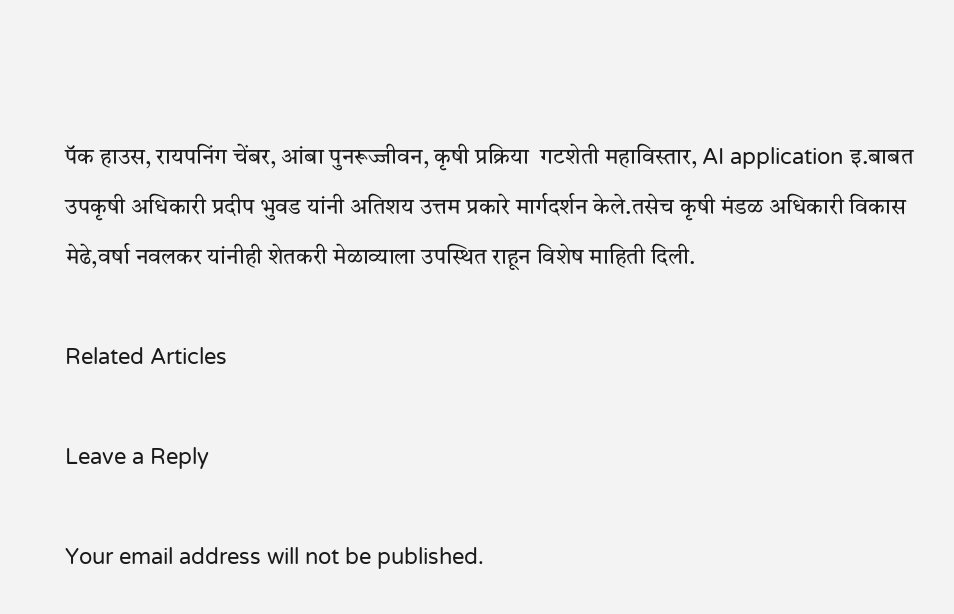पॅक हाउस, रायपनिंग चेंबर, आंबा पुनरूज्जीवन, कृषी प्रक्रिया  गटशेती महाविस्तार, AI application इ.बाबत उपकृषी अधिकारी प्रदीप भुवड यांनी अतिशय उत्तम प्रकारे मार्गदर्शन केले.तसेच कृषी मंडळ अधिकारी विकास मेढे,वर्षा नवलकर यांनीही शेतकरी मेळाव्याला उपस्थित राहून विशेष माहिती दिली.

Related Articles

Leave a Reply

Your email address will not be published.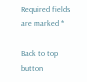Required fields are marked *

Back to top button